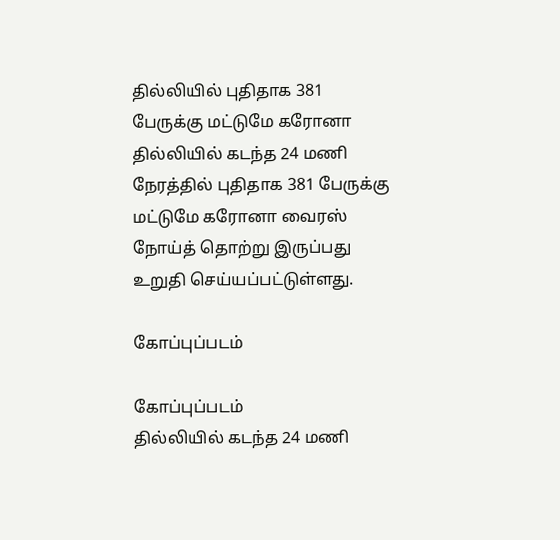தில்லியில் புதிதாக 381 பேருக்கு மட்டுமே கரோனா
தில்லியில் கடந்த 24 மணி நேரத்தில் புதிதாக 381 பேருக்கு மட்டுமே கரோனா வைரஸ் நோய்த் தொற்று இருப்பது உறுதி செய்யப்பட்டுள்ளது.

கோப்புப்படம்

கோப்புப்படம்
தில்லியில் கடந்த 24 மணி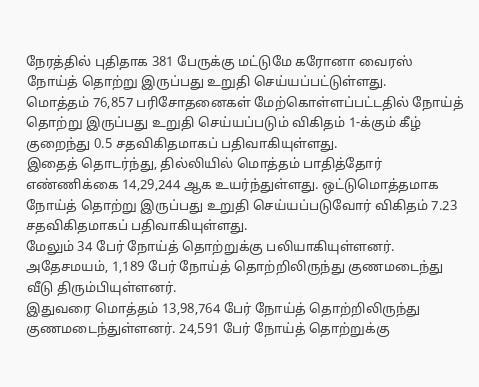நேரத்தில் புதிதாக 381 பேருக்கு மட்டுமே கரோனா வைரஸ் நோய்த் தொற்று இருப்பது உறுதி செய்யப்பட்டுள்ளது.
மொத்தம் 76,857 பரிசோதனைகள் மேற்கொள்ளப்பட்டதில் நோய்த் தொற்று இருப்பது உறுதி செய்யப்படும் விகிதம் 1-க்கும் கீழ் குறைந்து 0.5 சதவிகிதமாகப் பதிவாகியுள்ளது.
இதைத் தொடர்ந்து, தில்லியில் மொத்தம் பாதித்தோர் எண்ணிக்கை 14,29,244 ஆக உயர்ந்துள்ளது. ஒட்டுமொத்தமாக நோய்த் தொற்று இருப்பது உறுதி செய்யப்படுவோர் விகிதம் 7.23 சதவிகிதமாகப் பதிவாகியுள்ளது.
மேலும் 34 பேர் நோய்த் தொற்றுக்கு பலியாகியுள்ளனர். அதேசமயம், 1,189 பேர் நோய்த் தொற்றிலிருந்து குணமடைந்து வீடு திரும்பியுள்ளனர்.
இதுவரை மொத்தம் 13,98,764 பேர் நோய்த் தொற்றிலிருந்து குணமடைந்துள்ளனர். 24,591 பேர் நோய்த் தொற்றுக்கு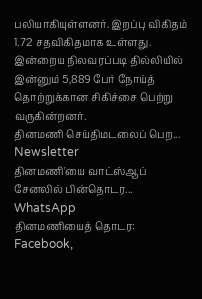பலியாகியுள்ளனர். இறப்பு விகிதம் 1.72 சதவிகிதமாக உள்ளது.
இன்றைய நிலவரப்படி தில்லியில் இன்னும் 5,889 பேர் நோய்த் தொற்றுக்கான சிகிச்சை பெற்று வருகின்றனர்.
தினமணி செய்திமடலைப் பெற... Newsletter
தினமணி'யை வாட்ஸ்ஆப் சேனலில் பின்தொடர... WhatsApp
தினமணியைத் தொடர: Facebook,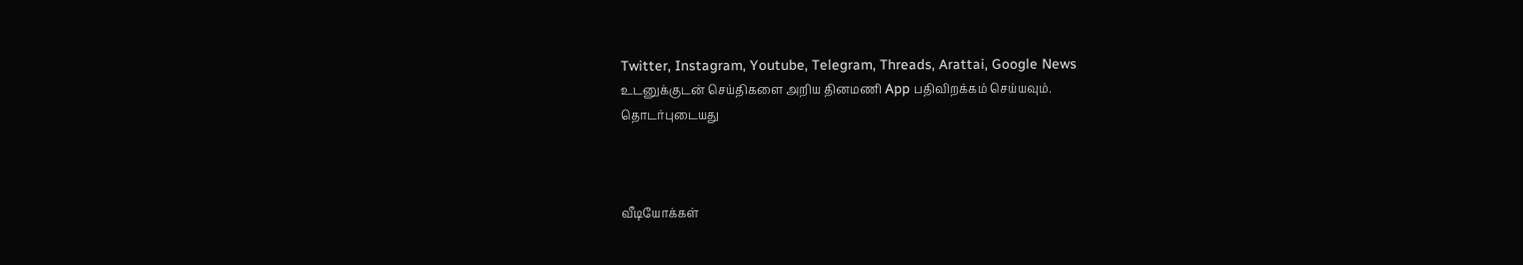Twitter, Instagram, Youtube, Telegram, Threads, Arattai, Google News
உடனுக்குடன் செய்திகளை அறிய தினமணி App பதிவிறக்கம் செய்யவும்.
தொடர்புடையது



வீடியோக்கள்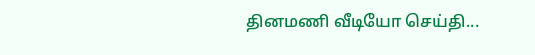தினமணி வீடியோ செய்தி...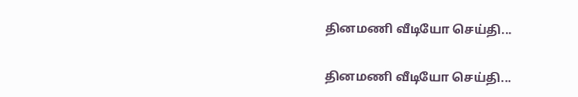தினமணி வீடியோ செய்தி...

தினமணி வீடியோ செய்தி...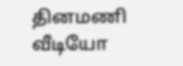தினமணி வீடியோ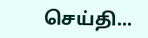செய்தி...